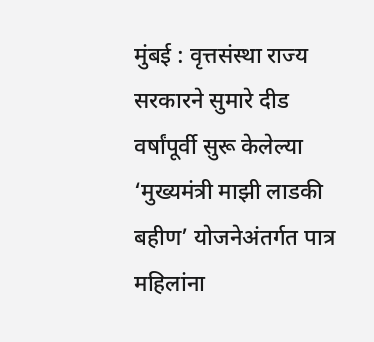मुंबई : वृत्तसंस्था राज्य सरकारने सुमारे दीड वर्षांपूर्वी सुरू केलेल्या ‘मुख्यमंत्री माझी लाडकी बहीण’ योजनेअंतर्गत पात्र महिलांना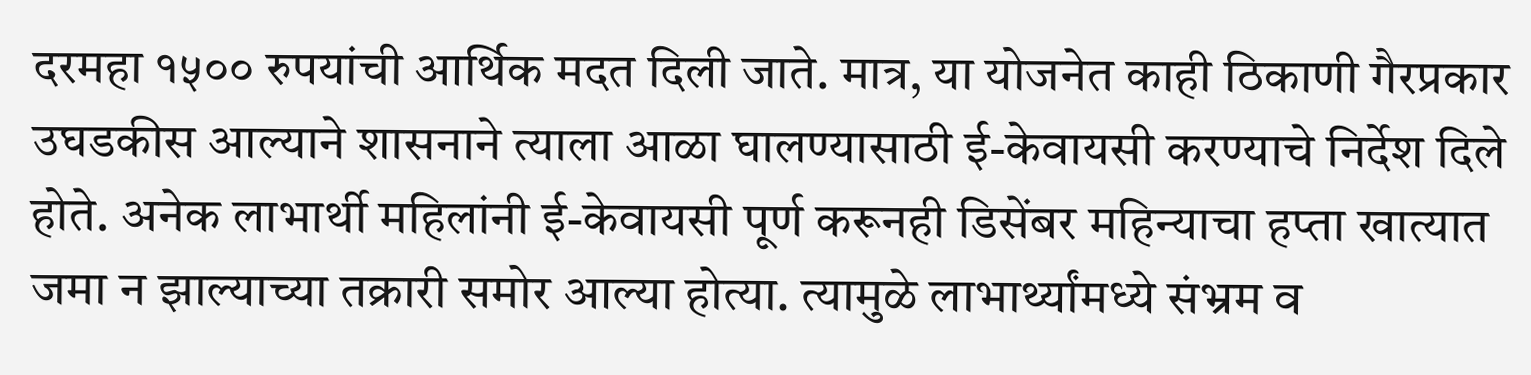दरमहा १५०० रुपयांची आर्थिक मदत दिली जाते. मात्र, या योजनेत काही ठिकाणी गैरप्रकार उघडकीस आल्याने शासनाने त्याला आळा घालण्यासाठी ई-केवायसी करण्याचे निर्देश दिले होते. अनेक लाभार्थी महिलांनी ई-केवायसी पूर्ण करूनही डिसेंबर महिन्याचा हप्ता खात्यात जमा न झाल्याच्या तक्रारी समोर आल्या होत्या. त्यामुळे लाभार्थ्यांमध्ये संभ्रम व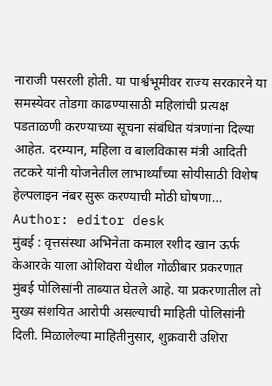नाराजी पसरली होती. या पार्श्वभूमीवर राज्य सरकारने या समस्येवर तोडगा काढण्यासाठी महिलांची प्रत्यक्ष पडताळणी करण्याच्या सूचना संबंधित यंत्रणांना दिल्या आहेत. दरम्यान, महिला व बालविकास मंत्री आदिती तटकरे यांनी योजनेतील लाभार्थ्यांच्या सोयीसाठी विशेष हेल्पलाइन नंबर सुरू करण्याची मोठी घोषणा…
Author: editor desk
मुंबई : वृत्तसंस्था अभिनेता कमाल रशीद खान ऊर्फ केआरके याला ओशिवरा येथील गोळीबार प्रकरणात मुंबई पोलिसांनी ताब्यात घेतले आहे. या प्रकरणातील तो मुख्य संशयित आरोपी असल्याची माहिती पोलिसांनी दिली. मिळालेल्या माहितीनुसार, शुक्रवारी उशिरा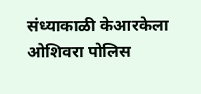संध्याकाळी केआरकेला ओशिवरा पोलिस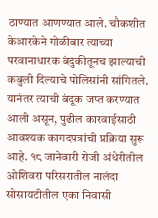ठाण्यात आणण्यात आले. चौकशीत केआरकेने गोळीबार त्याच्या परवानाधारक बंदुकीतूनच झाल्याची कबुली दिल्याचे पोलिसांनी सांगितले. यानंतर त्याची बंदूक जप्त करण्यात आली असून, पुढील कारवाईसाठी आवश्यक कागदपत्रांची प्रक्रिया सुरू आहे. १८ जानेवारी रोजी अंधेरीतील ओशिवरा परिसरातील नालंदा सोसायटीतील एका निवासी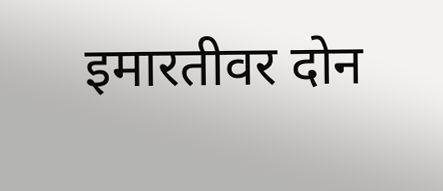इमारतीवर दोन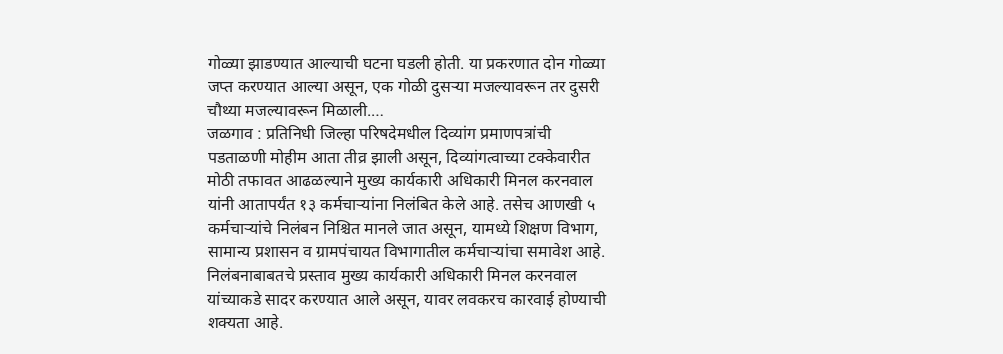गोळ्या झाडण्यात आल्याची घटना घडली होती. या प्रकरणात दोन गोळ्या जप्त करण्यात आल्या असून, एक गोळी दुसऱ्या मजल्यावरून तर दुसरी चौथ्या मजल्यावरून मिळाली.…
जळगाव : प्रतिनिधी जिल्हा परिषदेमधील दिव्यांग प्रमाणपत्रांची पडताळणी मोहीम आता तीव्र झाली असून, दिव्यांगत्वाच्या टक्केवारीत मोठी तफावत आढळल्याने मुख्य कार्यकारी अधिकारी मिनल करनवाल यांनी आतापर्यंत १३ कर्मचाऱ्यांना निलंबित केले आहे. तसेच आणखी ५ कर्मचाऱ्यांचे निलंबन निश्चित मानले जात असून, यामध्ये शिक्षण विभाग, सामान्य प्रशासन व ग्रामपंचायत विभागातील कर्मचाऱ्यांचा समावेश आहे. निलंबनाबाबतचे प्रस्ताव मुख्य कार्यकारी अधिकारी मिनल करनवाल यांच्याकडे सादर करण्यात आले असून, यावर लवकरच कारवाई होण्याची शक्यता आहे.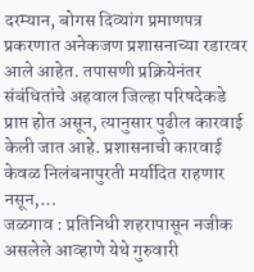दरम्यान, बोगस दिव्यांग प्रमाणपत्र प्रकरणात अनेकजण प्रशासनाच्या रडारवर आले आहेत. तपासणी प्रक्रियेनंतर संबंधितांचे अहवाल जिल्हा परिषदेकडे प्राप्त होत असून, त्यानुसार पुढील कारवाई केली जात आहे. प्रशासनाची कारवाई केवळ निलंबनापुरती मर्यादित राहणार नसून,…
जळगाव : प्रतिनिधी शहरापासून नजीक असलेले आव्हाणे येथे गुरुवारी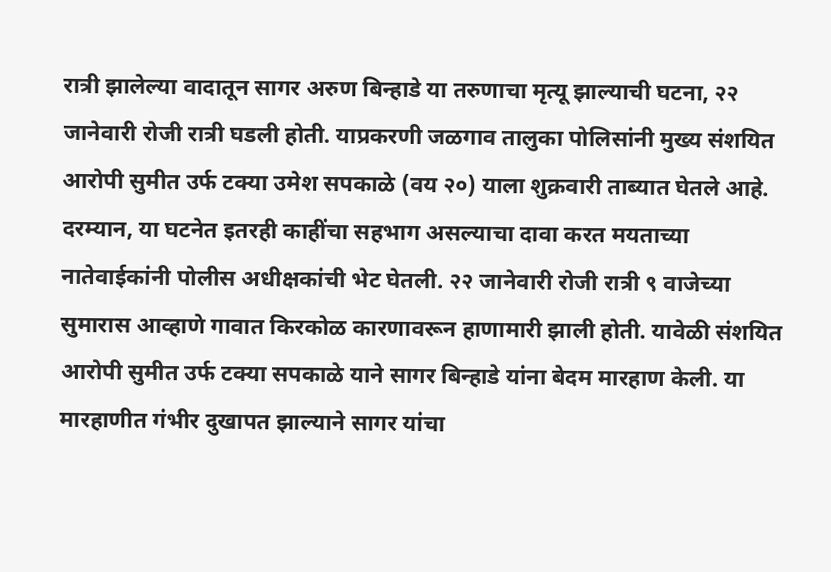रात्री झालेल्या वादातून सागर अरुण बिन्हाडे या तरुणाचा मृत्यू झाल्याची घटना, २२ जानेवारी रोजी रात्री घडली होती. याप्रकरणी जळगाव तालुका पोलिसांनी मुख्य संशयित आरोपी सुमीत उर्फ टक्या उमेश सपकाळे (वय २०) याला शुक्रवारी ताब्यात घेतले आहे. दरम्यान, या घटनेत इतरही काहींचा सहभाग असल्याचा दावा करत मयताच्या नातेवाईकांनी पोलीस अधीक्षकांची भेट घेतली. २२ जानेवारी रोजी रात्री ९ वाजेच्या सुमारास आव्हाणे गावात किरकोळ कारणावरून हाणामारी झाली होती. यावेळी संशयित आरोपी सुमीत उर्फ टक्या सपकाळे याने सागर बिन्हाडे यांना बेदम मारहाण केली. या मारहाणीत गंभीर दुखापत झाल्याने सागर यांचा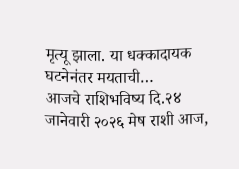मृत्यू झाला. या धक्कादायक घटनेनंतर मयताची…
आजचे राशिभविष्य दि.२४ जानेवारी २०२६ मेष राशी आज,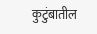कुटुंबातील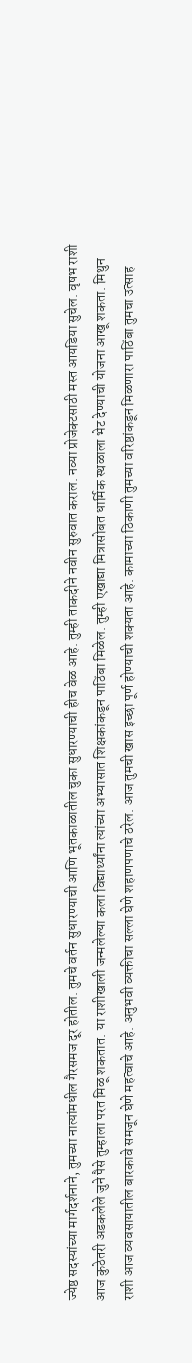ज्येष्ठ सदस्यांच्या मार्गदर्शनाने, तुमच्या नात्यांमधील गैरसमज दूर होतील. तुमचे वर्तन सुधारण्याची आणि भूतकाळातील चुका सुधारण्याची हीच वेळ आहे. तुम्ही ताकदीने नवीन सुरुवात कराल. नव्या प्रोजेक्टसाठी मस्त आयडिया सुचेल. वृषभ राशी आज कुठेतरी अडकलेले जुने पैसे तुम्हाला परत मिळू शकतात. या राशीखाली जन्मलेल्या कला विद्यार्थ्यांना त्यांच्या अभ्यासात शिक्षकांकडून पाठिंबा मिळेल. तुम्ही एखाद्या मित्रासोबत धार्मिक स्थळाला भेट देण्याची योजना आखू शकता. मिथुन राशी आज व्यवसायातील बारकावे समजून घेणे महत्वाचे आहे. अनुभवी व्यक्तीचा सल्ला घेणे शहाणपणाचे ठरेल. आज तुमची खास इच्छा पूर्ण होण्याची शक्यता आहे. कामाच्या ठिकाणी तुमच्या वरिष्ठांकडून मिळणारा पाठिंबा तुमचा उत्साह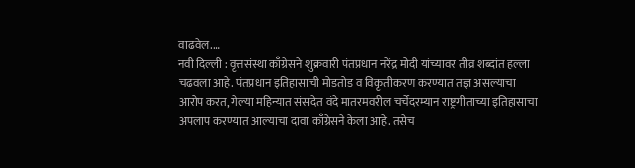वाढवेल.…
नवी दिल्ली : वृत्तसंस्था काँग्रेसने शुक्रवारी पंतप्रधान नरेंद्र मोदी यांच्यावर तीव्र शब्दांत हल्ला चढवला आहे. पंतप्रधान इतिहासाची मोडतोड व विकृतीकरण करण्यात तज्ञ असल्याचा आरोप करत, गेल्या महिन्यात संसदेत वंदे मातरमवरील चर्चेदरम्यान राष्ट्रगीताच्या इतिहासाचा अपलाप करण्यात आल्याचा दावा काँग्रेसने केला आहे. तसेच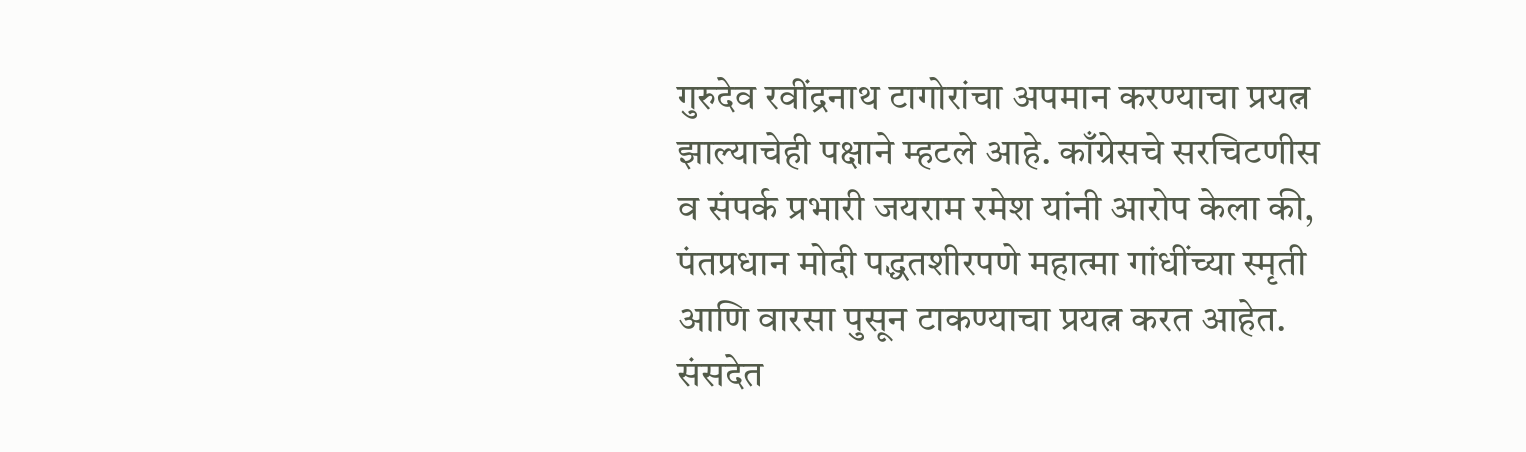गुरुदेव रवींद्रनाथ टागोरांचा अपमान करण्याचा प्रयत्न झाल्याचेही पक्षाने म्हटले आहे. काँग्रेसचे सरचिटणीस व संपर्क प्रभारी जयराम रमेश यांनी आरोप केला की, पंतप्रधान मोदी पद्धतशीरपणे महात्मा गांधींच्या स्मृती आणि वारसा पुसून टाकण्याचा प्रयत्न करत आहेत. संसदेत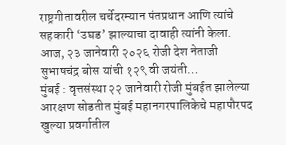राष्ट्रगीतावरील चर्चेदरम्यान पंतप्रधान आणि त्यांचे सहकारी ‘उघड’ झाल्याचा दावाही त्यांनी केला. आज, २३ जानेवारी २०२६ रोजी देश नेताजी सुभाषचंद्र बोस यांची १२९ वी जयंती…
मुंबई : वृत्तसंस्था २२ जानेवारी रोजी मुंबईत झालेल्या आरक्षण सोडतीत मुंबई महानगरपालिकेचे महापौरपद खुल्या प्रवर्गातील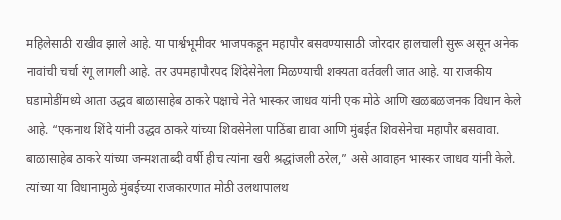महिलेसाठी राखीव झाले आहे. या पार्श्वभूमीवर भाजपकडून महापौर बसवण्यासाठी जोरदार हालचाली सुरू असून अनेक नावांची चर्चा रंगू लागली आहे. तर उपमहापौरपद शिंदेसेनेला मिळण्याची शक्यता वर्तवली जात आहे. या राजकीय घडामोडींमध्ये आता उद्धव बाळासाहेब ठाकरे पक्षाचे नेते भास्कर जाधव यांनी एक मोठे आणि खळबळजनक विधान केले आहे. “एकनाथ शिंदे यांनी उद्धव ठाकरे यांच्या शिवसेनेला पाठिंबा द्यावा आणि मुंबईत शिवसेनेचा महापौर बसवावा. बाळासाहेब ठाकरे यांच्या जन्मशताब्दी वर्षी हीच त्यांना खरी श्रद्धांजली ठरेल,” असे आवाहन भास्कर जाधव यांनी केले. त्यांच्या या विधानामुळे मुंबईच्या राजकारणात मोठी उलथापालथ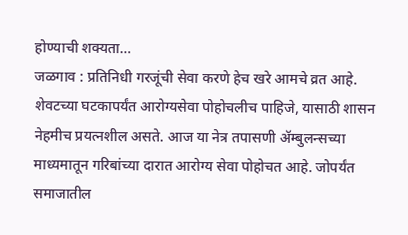होण्याची शक्यता…
जळगाव : प्रतिनिधी गरजूंची सेवा करणे हेच खरे आमचे व्रत आहे. शेवटच्या घटकापर्यंत आरोग्यसेवा पोहोचलीच पाहिजे, यासाठी शासन नेहमीच प्रयत्नशील असते. आज या नेत्र तपासणी ॲम्बुलन्सच्या माध्यमातून गरिबांच्या दारात आरोग्य सेवा पोहोचत आहे. जोपर्यंत समाजातील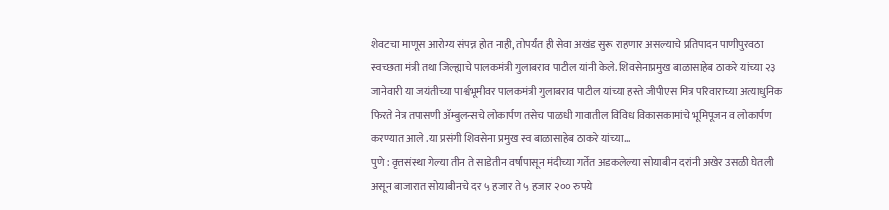शेवटचा माणूस आरोग्य संपन्न होत नाही, तोपर्यंत ही सेवा अखंड सुरू राहणार असल्याचे प्रतिपादन पाणीपुरवठा स्वच्छता मंत्री तथा जिल्ह्याचे पालकमंत्री गुलाबराव पाटील यांनी केले. शिवसेनाप्रमुख बाळासाहेब ठाकरे यांच्या २३ जानेवारी या जयंतीच्या पार्श्वभूमीवर पालकमंत्री गुलाबराव पाटील यांच्या हस्ते जीपीएस मित्र परिवाराच्या अत्याधुनिक फिरते नेत्र तपासणी ॲम्बुलन्सचे लोकार्पण तसेच पाळधी गावातील विविध विकासकामांचे भूमिपूजन व लोकार्पण करण्यात आले .या प्रसंगी शिवसेना प्रमुख स्व बाळासाहेब ठाकरे यांच्या…
पुणे : वृत्तसंस्था गेल्या तीन ते साडेतीन वर्षांपासून मंदीच्या गर्तेत अडकलेल्या सोयाबीन दरांनी अखेर उसळी घेतली असून बाजारात सोयाबीनचे दर ५ हजार ते ५ हजार २०० रुपये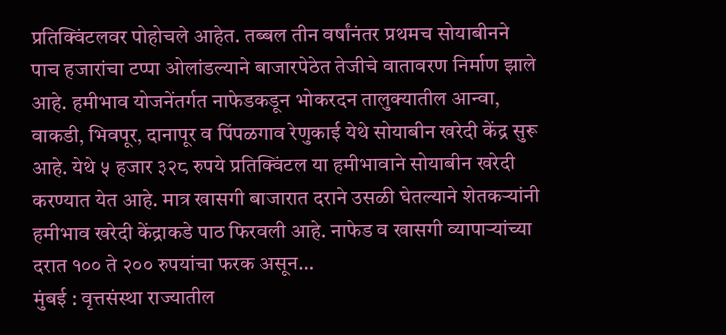प्रतिक्विंटलवर पोहोचले आहेत. तब्बल तीन वर्षांनंतर प्रथमच सोयाबीनने पाच हजारांचा टप्पा ओलांडल्याने बाजारपेठेत तेजीचे वातावरण निर्माण झाले आहे. हमीभाव योजनेंतर्गत नाफेडकडून भोकरदन तालुक्यातील आन्वा, वाकडी, भिवपूर, दानापूर व पिंपळगाव रेणुकाई येथे सोयाबीन खरेदी केंद्र सुरू आहे. येथे ५ हजार ३२८ रुपये प्रतिक्विंटल या हमीभावाने सोयाबीन खरेदी करण्यात येत आहे. मात्र खासगी बाजारात दराने उसळी घेतल्याने शेतकऱ्यांनी हमीभाव खरेदी केंद्राकडे पाठ फिरवली आहे. नाफेड व खासगी व्यापाऱ्यांच्या दरात १०० ते २०० रुपयांचा फरक असून…
मुंबई : वृत्तसंस्था राज्यातील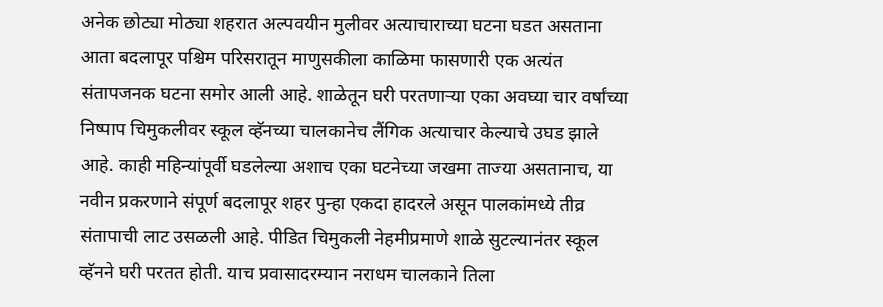अनेक छोट्या मोठ्या शहरात अल्पवयीन मुलीवर अत्याचाराच्या घटना घडत असताना आता बदलापूर पश्चिम परिसरातून माणुसकीला काळिमा फासणारी एक अत्यंत संतापजनक घटना समोर आली आहे. शाळेतून घरी परतणाऱ्या एका अवघ्या चार वर्षांच्या निष्पाप चिमुकलीवर स्कूल व्हॅनच्या चालकानेच लैंगिक अत्याचार केल्याचे उघड झाले आहे. काही महिन्यांपूर्वी घडलेल्या अशाच एका घटनेच्या जखमा ताज्या असतानाच, या नवीन प्रकरणाने संपूर्ण बदलापूर शहर पुन्हा एकदा हादरले असून पालकांमध्ये तीव्र संतापाची लाट उसळली आहे. पीडित चिमुकली नेहमीप्रमाणे शाळे सुटल्यानंतर स्कूल व्हॅनने घरी परतत होती. याच प्रवासादरम्यान नराधम चालकाने तिला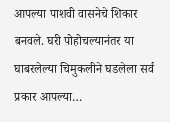आपल्या पाशवी वासनेचे शिकार बनवले. घरी पोहोचल्यानंतर या घाबरलेल्या चिमुकलीने घडलेला सर्व प्रकार आपल्या…